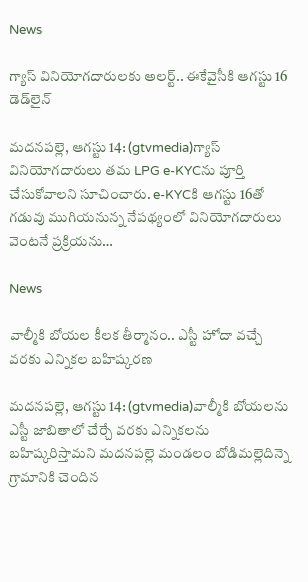News

గ్యాస్‌ వినియోగదారులకు అలర్ట్‌.. ఈకేవైసీకి ఆగస్టు 16 డెడ్‌లైన్‌

మదనపల్లె, ఆగస్టు 14: (gtvmedia)గ్యాస్‌ వినియోగదారులు తమ LPG e-KYCను పూర్తి చేసుకోవాలని సూచించారు. e-KYCకి ఆగస్టు 16తో గడువు ముగియనున్న నేపథ్యంలో వినియోగదారులు వెంటనే ప్రక్రియను…

News

వాల్మీకి బోయల కీలక తీర్మానం.. ఎస్టీ హోదా వచ్చే వరకు ఎన్నికల బహిష్కరణ

మదనపల్లె, ఆగస్టు 14: (gtvmedia)వాల్మీకి బోయలను ఎస్టీ జాబితాలో చేర్చే వరకు ఎన్నికలను బహిష్కరిస్తామని మదనపల్లె మండలం బోడిమల్లెదిన్నె గ్రామానికి చెందిన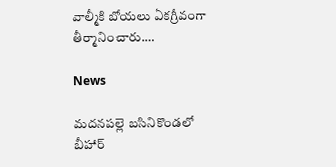వాల్మీకి బోయలు ఏకగ్రీవంగా తీర్మానించారు.…

News

మదనపల్లె బసినికొండలో బీహార్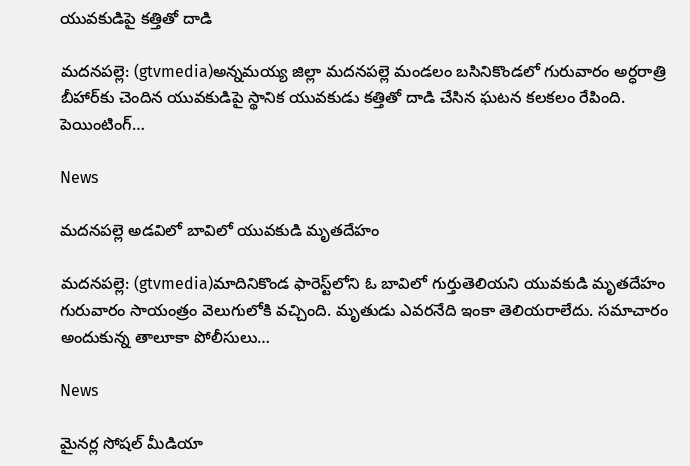యువకుడిపై కత్తితో దాడి

మదనపల్లె: (gtvmedia)అన్నమయ్య జిల్లా మదనపల్లె మండలం బసినికొండలో గురువారం అర్ధరాత్రి బీహార్‌కు చెందిన యువకుడిపై స్థానిక యువకుడు కత్తితో దాడి చేసిన ఘటన కలకలం రేపింది. పెయింటింగ్…

News

మదనపల్లె అడవిలో బావిలో యువకుడి మృతదేహం

మదనపల్లె: (gtvmedia)మాదినికొండ ఫారెస్ట్‌లోని ఓ బావిలో గుర్తుతెలియని యువకుడి మృతదేహం గురువారం సాయంత్రం వెలుగులోకి వచ్చింది. మృతుడు ఎవరనేది ఇంకా తెలియరాలేదు. సమాచారం అందుకున్న తాలూకా పోలీసులు…

News

మైనర్ల సోషల్ మీడియా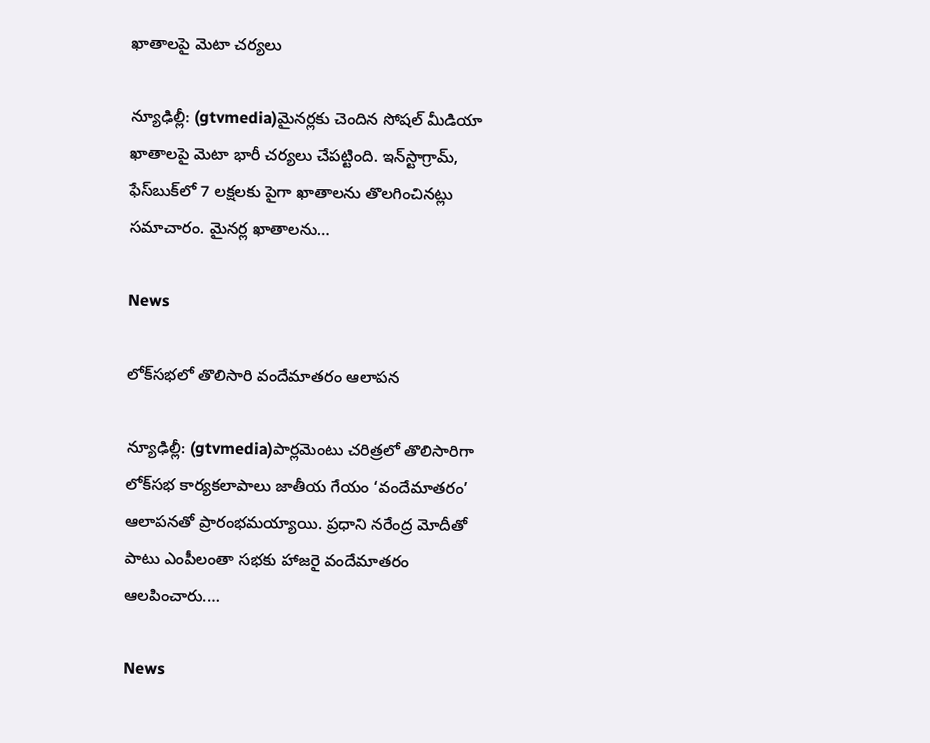ఖాతాలపై మెటా చర్యలు

న్యూఢిల్లీ: (gtvmedia)మైనర్లకు చెందిన సోషల్ మీడియా ఖాతాలపై మెటా భారీ చర్యలు చేపట్టింది. ఇన్‌స్టాగ్రామ్, ఫేస్‌బుక్‌లో 7 లక్షలకు పైగా ఖాతాలను తొలగించినట్లు సమాచారం. మైనర్ల ఖాతాలను…

News

లోక్‌సభలో తొలిసారి వందేమాతరం ఆలాపన

న్యూఢిల్లీ: (gtvmedia)పార్లమెంటు చరిత్రలో తొలిసారిగా లోక్‌సభ కార్యకలాపాలు జాతీయ గేయం ‘వందేమాతరం’ ఆలాపనతో ప్రారంభమయ్యాయి. ప్రధాని నరేంద్ర మోదీతో పాటు ఎంపీలంతా సభకు హాజరై వందేమాతరం ఆలపించారు.…

News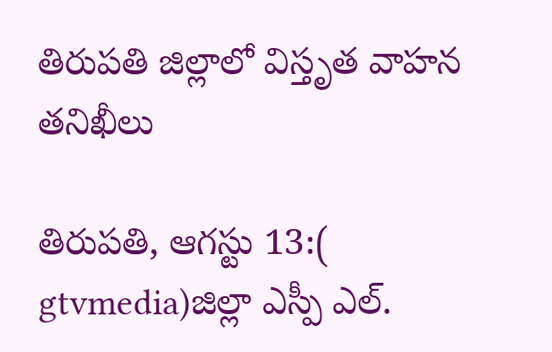తిరుపతి జిల్లాలో విస్తృత వాహన తనిఖీలు

తిరుపతి, ఆగస్టు 13:( gtvmedia)జిల్లా ఎస్పీ ఎల్.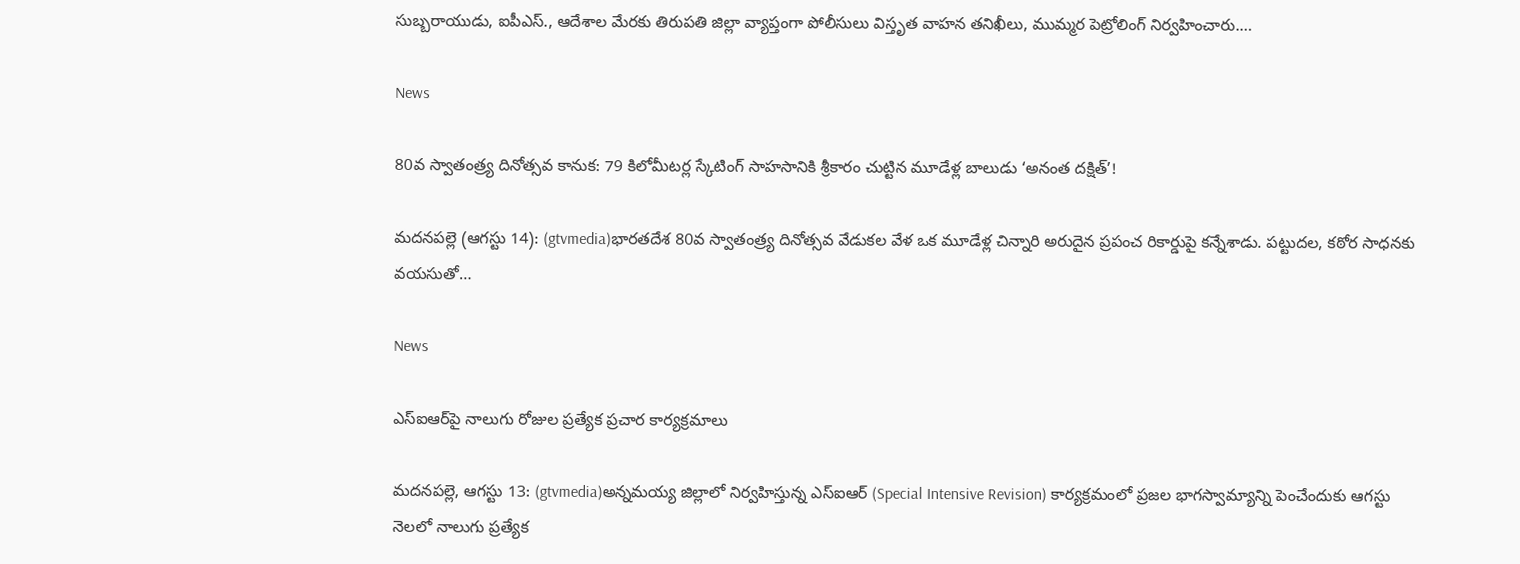సుబ్బరాయుడు, ఐపీఎస్., ఆదేశాల మేరకు తిరుపతి జిల్లా వ్యాప్తంగా పోలీసులు విస్తృత వాహన తనిఖీలు, ముమ్మర పెట్రోలింగ్ నిర్వహించారు.…

News

80వ స్వాతంత్ర్య దినోత్సవ కానుక: 79 కిలోమీటర్ల స్కేటింగ్ సాహసానికి శ్రీకారం చుట్టిన మూడేళ్ల బాలుడు ‘అనంత దక్షిత్’!

మదనపల్లె (ఆగస్టు 14): (gtvmedia)భారతదేశ 80వ స్వాతంత్ర్య దినోత్సవ వేడుకల వేళ ఒక మూడేళ్ల చిన్నారి అరుదైన ప్రపంచ రికార్డుపై కన్నేశాడు. పట్టుదల, కఠోర సాధనకు వయసుతో…

News

ఎస్‌ఐఆర్‌పై నాలుగు రోజుల ప్రత్యేక ప్రచార కార్యక్రమాలు

మదనపల్లె, ఆగస్టు 13: (gtvmedia)అన్నమయ్య జిల్లాలో నిర్వహిస్తున్న ఎస్‌ఐఆర్‌ (Special Intensive Revision) కార్యక్రమంలో ప్రజల భాగస్వామ్యాన్ని పెంచేందుకు ఆగస్టు నెలలో నాలుగు ప్రత్యేక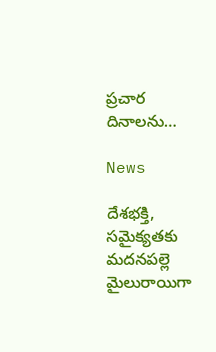ప్రచార దినాలను…

News

దేశభక్తి, సమైక్యతకు మదనపల్లె మైలురాయిగా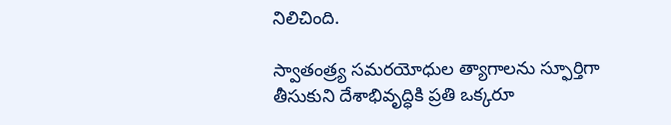నిలిచింది.

స్వాతంత్ర్య సమరయోధుల త్యాగాలను స్ఫూర్తిగా తీసుకుని దేశాభివృద్ధికి ప్రతి ఒక్కరూ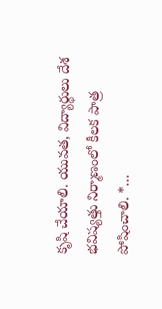కృషి చేయాలి. యువత, విద్యార్థులు దేశ భవిష్యత్తు నిర్మాణంలో కీలక పాత్ర పోషించాలి. *…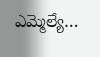ఎమ్మెల్యే…